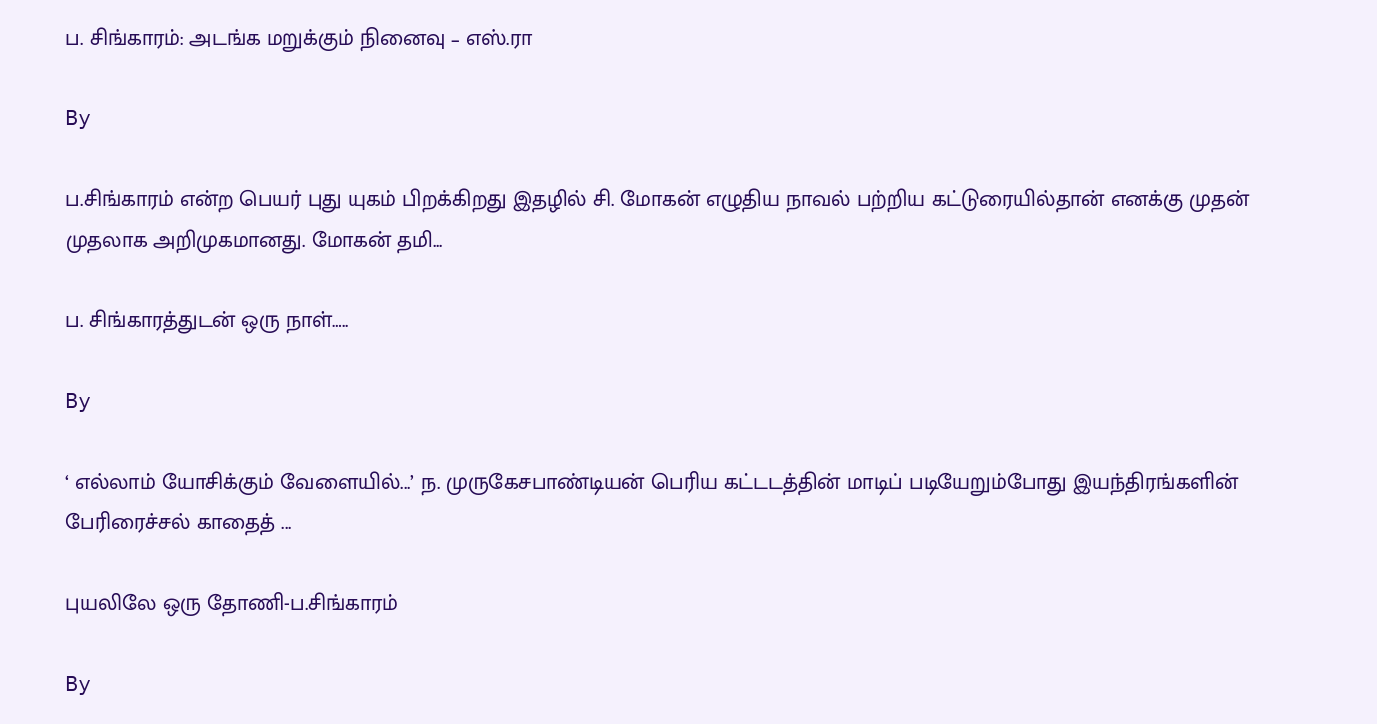ப. சிங்காரம்: அடங்க மறுக்கும் நினைவு – எஸ்.ரா

By

ப.சிங்காரம் என்ற பெயர் புது யுகம் பிறக்கிறது இதழில் சி. மோகன் எழுதிய நாவல் பற்றிய கட்டுரையில்தான் எனக்கு முதன் முதலாக அறிமுகமானது. மோகன் தமி...

ப. சிங்காரத்துடன் ஒரு நாள்…..

By

‘ எல்லாம் யோசிக்கும் வேளையில்...’ ந. முருகேசபாண்டியன் பெரிய கட்டடத்தின் மாடிப் படியேறும்போது இயந்திரங்களின் பேரிரைச்சல் காதைத் ...

புயலிலே ஒரு தோணி-ப.சிங்காரம்

By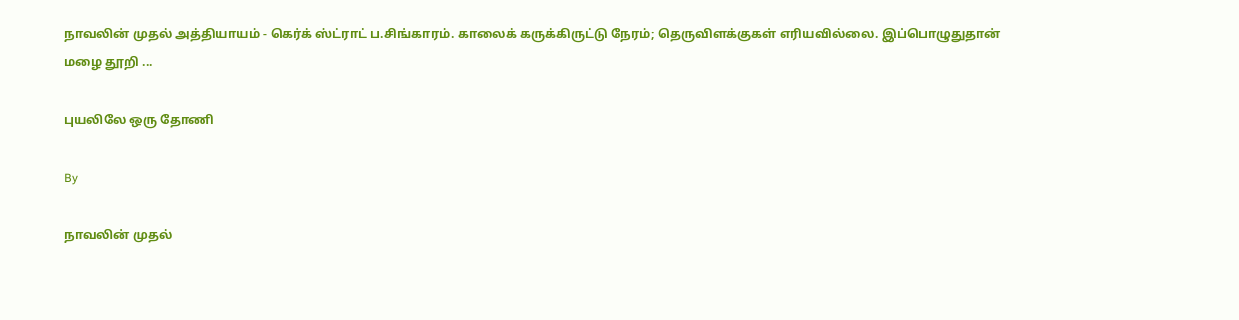நாவலின் முதல் அத்தியாயம் - கெர்க் ஸ்ட்ராட் ப.சிங்காரம். காலைக் கருக்கிருட்டு நேரம்; தெருவிளக்குகள் எரியவில்லை. இப்பொழுதுதான் மழை தூறி ...

புயலிலே ஒரு தோணி

By

நாவலின் முதல்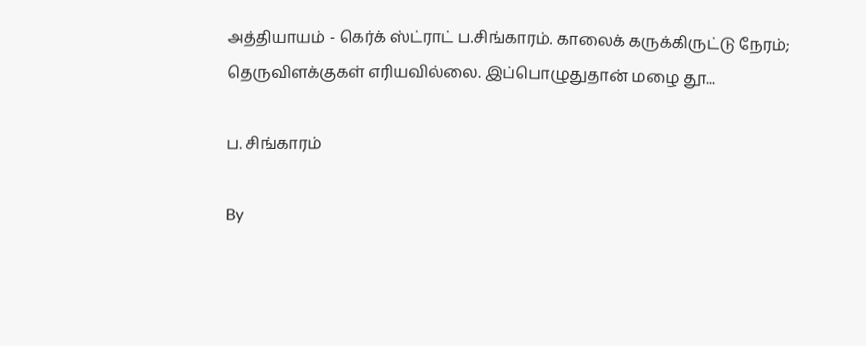அத்தியாயம் - கெர்க் ஸ்ட்ராட் ப.சிங்காரம். காலைக் கருக்கிருட்டு நேரம்; தெருவிளக்குகள் எரியவில்லை. இப்பொழுதுதான் மழை தூ...

ப. சிங்காரம்

By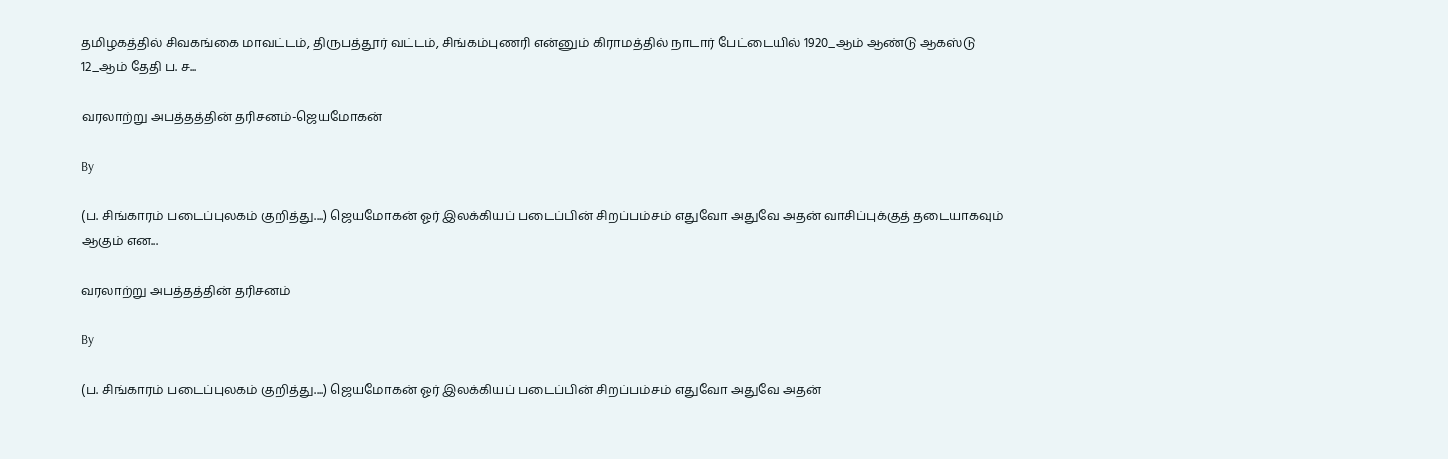தமிழகத்தில் சிவகங்கை மாவட்டம், திருபத்தூர் வட்டம், சிங்கம்புணரி என்னும் கிராமத்தில் நாடார் பேட்டையில் 1920_ஆம் ஆண்டு ஆகஸ்டு 12_ஆம் தேதி ப. ச...

வரலாற்று அபத்தத்தின் தரிசனம்-ஜெயமோகன்

By

(ப. சிங்காரம் படைப்புலகம் குறித்து....) ஜெயமோகன் ஓர் இலக்கியப் படைப்பின் சிறப்பம்சம் எதுவோ அதுவே அதன் வாசிப்புக்குத் தடையாகவும் ஆகும் என...

வரலாற்று அபத்தத்தின் தரிசனம்

By

(ப. சிங்காரம் படைப்புலகம் குறித்து....) ஜெயமோகன் ஓர் இலக்கியப் படைப்பின் சிறப்பம்சம் எதுவோ அதுவே அதன்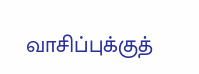வாசிப்புக்குத்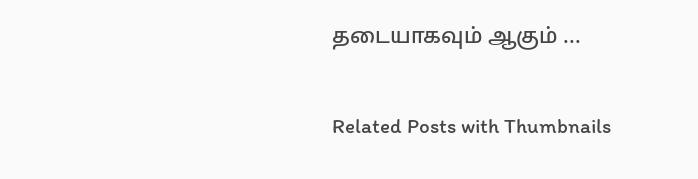தடையாகவும் ஆகும் ...

Related Posts with Thumbnails